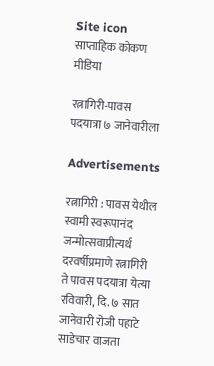Site icon साप्ताहिक कोकण मीडिया

रत्नागिरी-पावस पदयात्रा ७ जानेवारीला

Advertisements

रत्नागिरी : पावस येथील स्वामी स्वरूपानंद जन्मोत्सवाप्रीत्यर्थ दरवर्षीप्रमाणे रत्नागिरी ते पावस पदयात्रा येत्या रविवारी, दि. ७ सात जानेवारी रोजी पहाटे साडेचार वाजता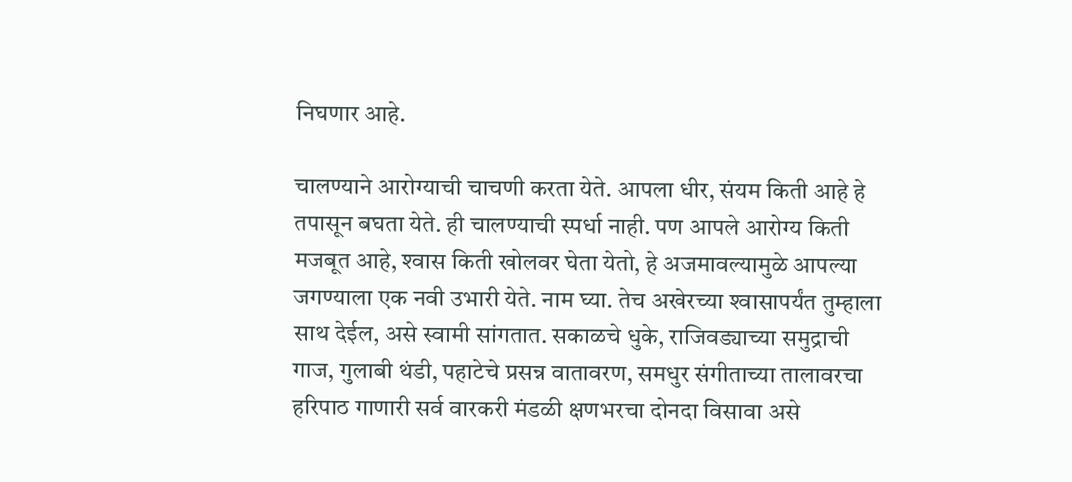निघणार आहे.

चालण्याने आरोग्याची चाचणी करता येते. आपला धीर, संयम किती आहे हे तपासून बघता येते. ही चालण्याची स्पर्धा नाही. पण आपले आरोग्य किती मजबूत आहे, श्‍वास किती खोलवर घेता येतो, हे अजमावल्यामुळे आपल्या जगण्याला एक नवी उभारी येते. नाम घ्या. तेच अखेरच्या श्‍वासापर्यंत तुम्हाला साथ देईल, असे स्वामी सांगतात. सकाळचे धुके, राजिवड्याच्या समुद्राची गाज, गुलाबी थंडी, पहाटेचे प्रसन्न वातावरण, समधुर संगीताच्या तालावरचा हरिपाठ गाणारी सर्व वारकरी मंडळी क्षणभरचा दोनदा विसावा असे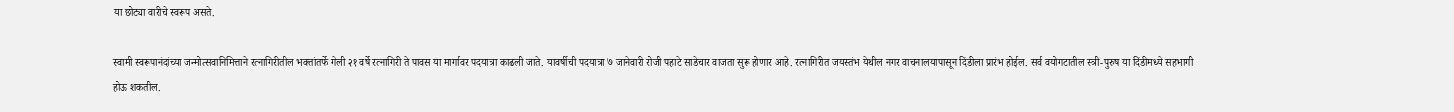या छोट्या वारीचे स्वरूप असते.

स्वामी स्वरूपानंदांच्या जन्मोत्सवानिमित्ताने रत्नागिरीतील भक्तांतर्फे गेली २१ वर्षे रत्नागिरी ते पावस या मार्गावर पदयात्रा काढली जाते. यावर्षीची पदयात्रा ७ जानेवारी रोजी पहाटे साडेचार वाजता सुरू होणार आहे. रत्नागिरीत जयस्तंभ येथील नगर वाचनालयापासून दिंडीला प्रारंभ होईल. सर्व वयोगटातील स्त्री-पुरुष या दिंडीमध्ये सहभागी होऊ शकतील.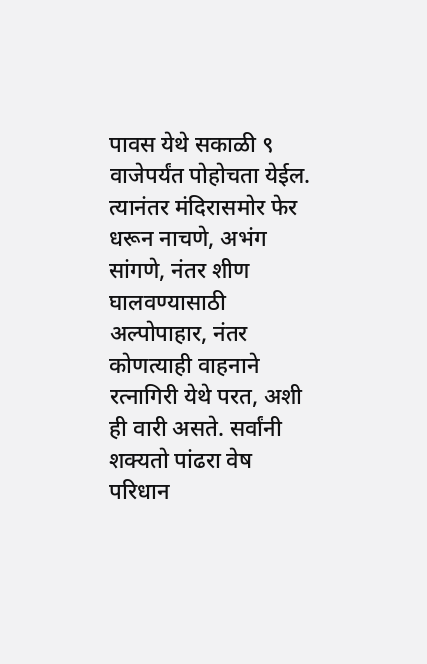पावस येथे सकाळी ९ वाजेपर्यंत पोहोचता येईल. त्यानंतर मंदिरासमोर फेर धरून नाचणे, अभंग सांगणे, नंतर शीण घालवण्यासाठी अल्पोपाहार, नंतर कोणत्याही वाहनाने रत्नागिरी येथे परत, अशी ही वारी असते. सर्वांनी शक्यतो पांढरा वेष परिधान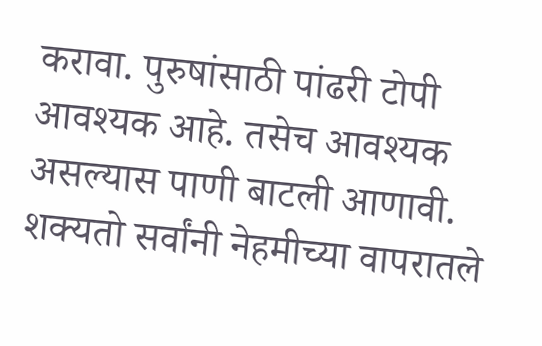करावा. पुरुषांसाठी पांढरी टोपी आवश्यक आहे. तसेच आवश्यक असल्यास पाणी बाटली आणावी. शक्यतो सर्वांनी नेहमीच्या वापरातले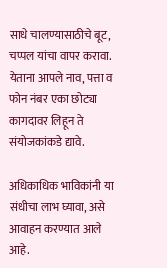साधे चालण्यासाठीचे बूट, चप्पल यांचा वापर करावा. येताना आपले नाव, पत्ता व फोन नंबर एका छोट्या कागदावर लिहून ते संयोजकांकडे द्यावे.

अधिकाधिक भाविकांनी या संधीचा लाभ घ्यावा, असे आवाहन करण्यात आले आहे.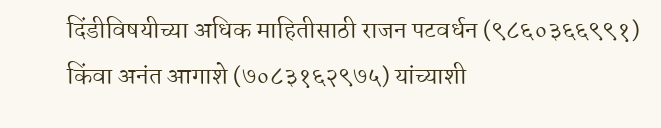दिंडीविषयीच्या अधिक माहितीसाठी राजन पटवर्धन (९८६०३६६९९१) किंवा अनंत आगाशे (७०८३१६२९७५) यांच्याशी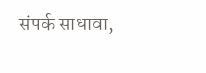संपर्क साधावा,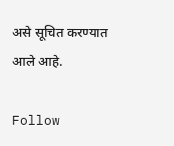असे सूचित करण्यात आले आहे.

Follow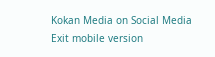Kokan Media on Social Media
Exit mobile version